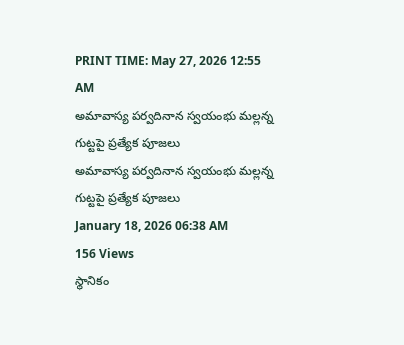PRINT TIME: May 27, 2026 12:55 AM
అమావాస్య పర్వదినాన స్వయంభు మల్లన్న గుట్టపై ప్రత్యేక పూజలు
అమావాస్య పర్వదినాన స్వయంభు మల్లన్న గుట్టపై ప్రత్యేక పూజలు
January 18, 2026 06:38 AM
156 Views
స్థానికం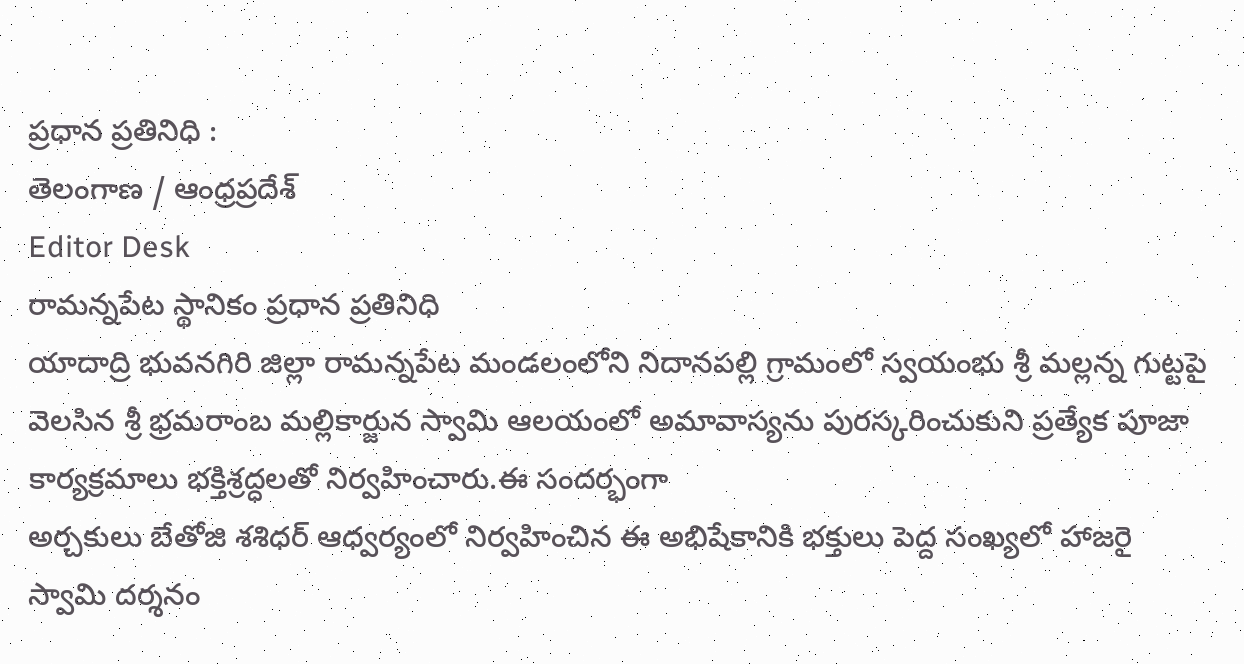ప్రధాన ప్రతినిధి :
తెలంగాణ / ఆంధ్రప్రదేశ్
Editor Desk
రామన్నపేట స్థానికం ప్రధాన ప్రతినిధి
యాదాద్రి భువనగిరి జిల్లా రామన్నపేట మండలంలోని నిదానపల్లి గ్రామంలో స్వయంభు శ్రీ మల్లన్న గుట్టపై వెలసిన శ్రీ భ్రమరాంబ మల్లికార్జున స్వామి ఆలయంలో అమావాస్యను పురస్కరించుకుని ప్రత్యేక పూజా కార్యక్రమాలు భక్తిశ్రద్ధలతో నిర్వహించారు.ఈ సందర్భంగా
అర్చకులు బేతోజి శశిధర్ ఆధ్వర్యంలో నిర్వహించిన ఈ అభిషేకానికి భక్తులు పెద్ద సంఖ్యలో హాజరై స్వామి దర్శనం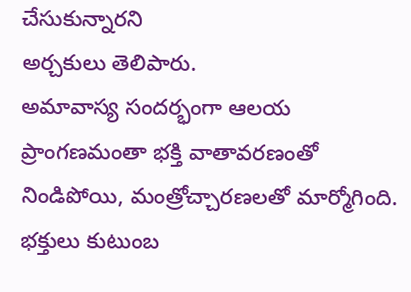చేసుకున్నారని
అర్చకులు తెలిపారు.
అమావాస్య సందర్భంగా ఆలయ ప్రాంగణమంతా భక్తి వాతావరణంతో నిండిపోయి, మంత్రోచ్చారణలతో మార్మోగింది. భక్తులు కుటుంబ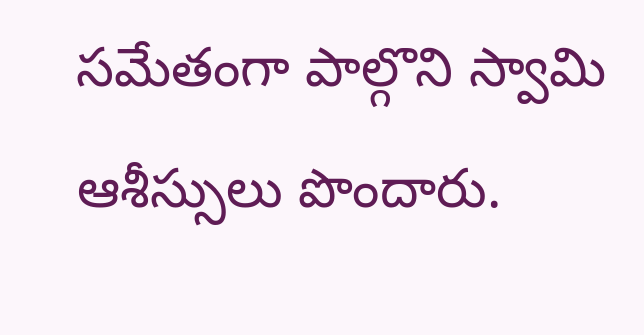సమేతంగా పాల్గొని స్వామి ఆశీస్సులు పొందారు.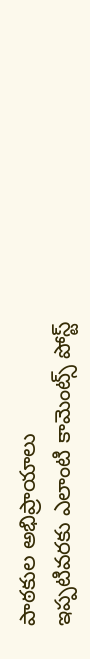పాఠకుల అభిప్రాయాలు
ఇప్పటివరకు ఎలాంటి కామెంట్స్ పోస్ట్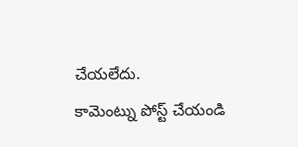చేయలేదు.
కామెంట్ను పోస్ట్ చేయండి